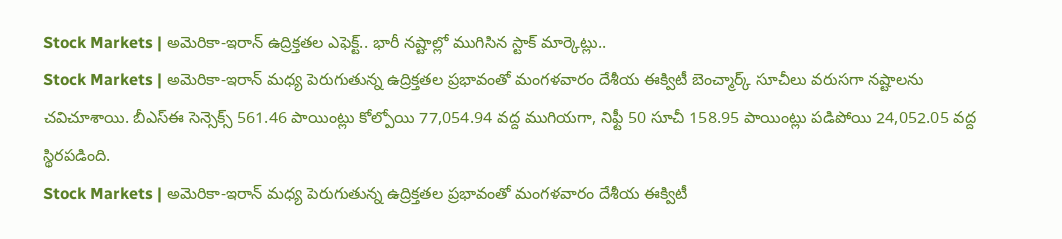Stock Markets | అమెరికా-ఇరాన్ ఉద్రిక్తతల ఎఫెక్ట్.. భారీ నష్టాల్లో ముగిసిన స్టాక్ మార్కెట్లు..
Stock Markets | అమెరికా-ఇరాన్ మధ్య పెరుగుతున్న ఉద్రిక్తతల ప్రభావంతో మంగళవారం దేశీయ ఈక్విటీ బెంచ్మార్క్ సూచీలు వరుసగా నష్టాలను చవిచూశాయి. బీఎస్ఈ సెన్సెక్స్ 561.46 పాయింట్లు కోల్పోయి 77,054.94 వద్ద ముగియగా, నిఫ్టీ 50 సూచీ 158.95 పాయింట్లు పడిపోయి 24,052.05 వద్ద స్థిరపడింది.
Stock Markets | అమెరికా-ఇరాన్ మధ్య పెరుగుతున్న ఉద్రిక్తతల ప్రభావంతో మంగళవారం దేశీయ ఈక్విటీ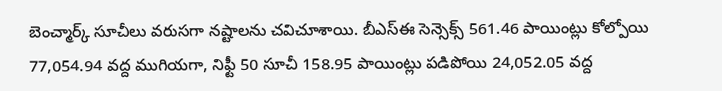బెంచ్మార్క్ సూచీలు వరుసగా నష్టాలను చవిచూశాయి. బీఎస్ఈ సెన్సెక్స్ 561.46 పాయింట్లు కోల్పోయి 77,054.94 వద్ద ముగియగా, నిఫ్టీ 50 సూచీ 158.95 పాయింట్లు పడిపోయి 24,052.05 వద్ద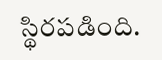స్థిరపడింది.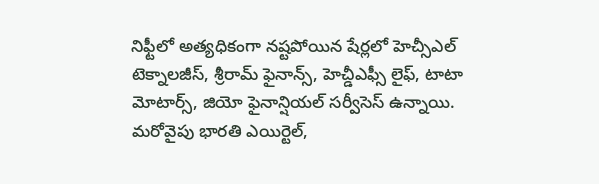నిఫ్టీలో అత్యధికంగా నష్టపోయిన షేర్లలో హెచ్సీఎల్ టెక్నాలజీస్, శ్రీరామ్ ఫైనాన్స్, హెచ్డీఎఫ్సీ లైఫ్, టాటా మోటార్స్, జియో ఫైనాన్షియల్ సర్వీసెస్ ఉన్నాయి. మరోవైపు భారతి ఎయిర్టెల్,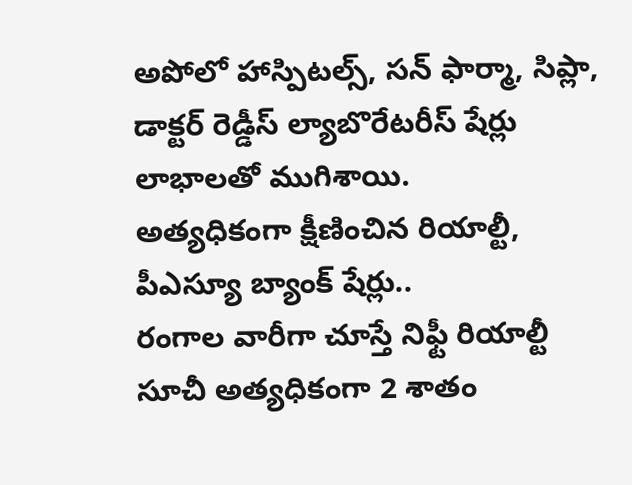అపోలో హాస్పిటల్స్, సన్ ఫార్మా, సిప్లా, డాక్టర్ రెడ్డీస్ ల్యాబొరేటరీస్ షేర్లు లాభాలతో ముగిశాయి.
అత్యధికంగా క్షీణించిన రియాల్టీ, పీఎస్యూ బ్యాంక్ షేర్లు..
రంగాల వారీగా చూస్తే నిఫ్టీ రియాల్టీ సూచీ అత్యధికంగా 2 శాతం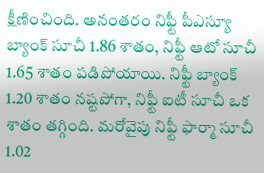క్షీణించింది. అనంతరం నిఫ్టీ పీఎస్యూ బ్యాంక్ సూచీ 1.86 శాతం, నిఫ్టీ ఆటో సూచీ 1.65 శాతం పడిపోయాయి. నిఫ్టీ బ్యాంక్ 1.20 శాతం నష్టపోగా, నిఫ్టీ ఐటీ సూచీ ఒక శాతం తగ్గింది. మరోవైపు నిఫ్టీ ఫార్మా సూచీ 1.02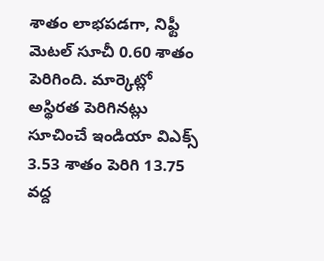శాతం లాభపడగా, నిఫ్టీ మెటల్ సూచీ 0.60 శాతం పెరిగింది. మార్కెట్లో అస్థిరత పెరిగినట్లు సూచించే ఇండియా విఎక్స్ 3.53 శాతం పెరిగి 13.75 వద్ద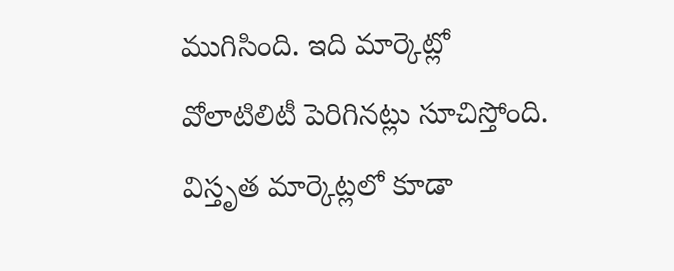ముగిసింది. ఇది మార్కెట్లో వోలాటిలిటీ పెరిగినట్లు సూచిస్తోంది. విస్తృత మార్కెట్లలో కూడా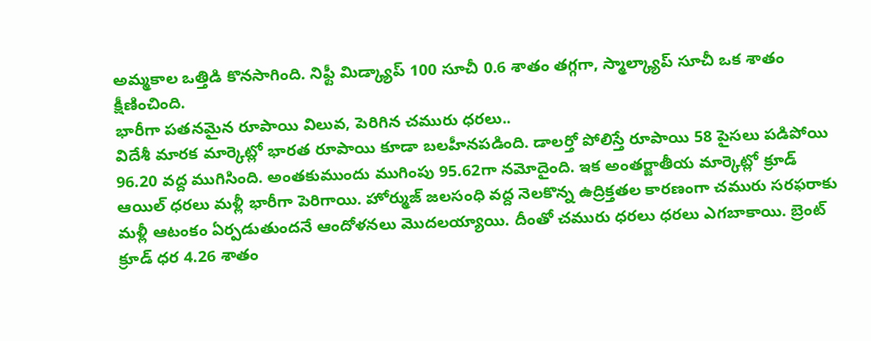అమ్మకాల ఒత్తిడి కొనసాగింది. నిఫ్టీ మిడ్క్యాప్ 100 సూచీ 0.6 శాతం తగ్గగా, స్మాల్క్యాప్ సూచీ ఒక శాతం క్షీణించింది.
భారీగా పతనమైన రూపాయి విలువ, పెరిగిన చమురు ధరలు..
విదేశీ మారక మార్కెట్లో భారత రూపాయి కూడా బలహీనపడింది. డాలర్తో పోలిస్తే రూపాయి 58 పైసలు పడిపోయి 96.20 వద్ద ముగిసింది. అంతకుముందు ముగింపు 95.62గా నమోదైంది. ఇక అంతర్జాతీయ మార్కెట్లో క్రూడ్ ఆయిల్ ధరలు మళ్లీ భారీగా పెరిగాయి. హోర్ముజ్ జలసంధి వద్ద నెలకొన్న ఉద్రిక్తతల కారణంగా చమురు సరఫరాకు మళ్లీ ఆటంకం ఏర్పడుతుందనే ఆందోళనలు మొదలయ్యాయి. దీంతో చమురు ధరలు ధరలు ఎగబాకాయి. బ్రెంట్ క్రూడ్ ధర 4.26 శాతం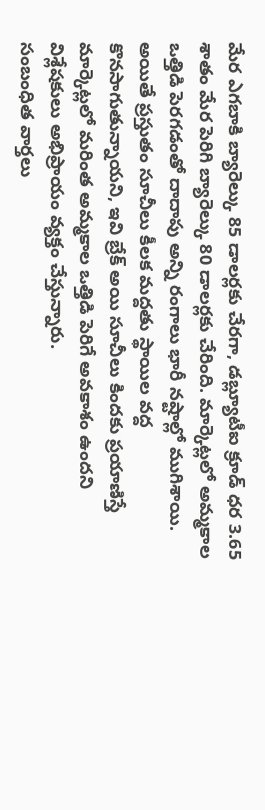మేర ఎగబాకి బ్యారెల్కు 85 డాలర్లకు చేరగా, డబ్ల్యూటీఐ క్రూడ్ ధర 3.65 శాతం మేర పెరిగి బ్యారెల్కు 80 డాలర్లకు చేరింది. మార్కెట్లలో అమ్మకాల ఒత్తిడి పెరగడంతో దాదాపు అన్ని రంగాలు భారీ నష్టాల్లో ముగిశాయి. అయితే ప్రస్తుతం సూచీలు కీలక మద్దతు స్థాయిల వద్ద కొనసాగుతున్నాయని, ఇవి బ్రేక్ అయి సూచీలు కిందకు ప్రయాణిస్తే మార్కెట్లలో మరింత అమ్మకాల ఒత్తిడి పెరిగే అవకాశం ఉందని విశ్లేషకులు అభిప్రాయం వ్యక్తం చేస్తున్నారు.
సంబంధిత వార్తలు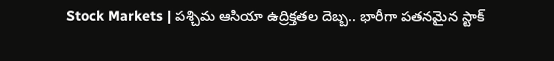Stock Markets | పశ్చిమ ఆసియా ఉద్రిక్తతల దెబ్బ.. భారీగా పతనమైన స్టాక్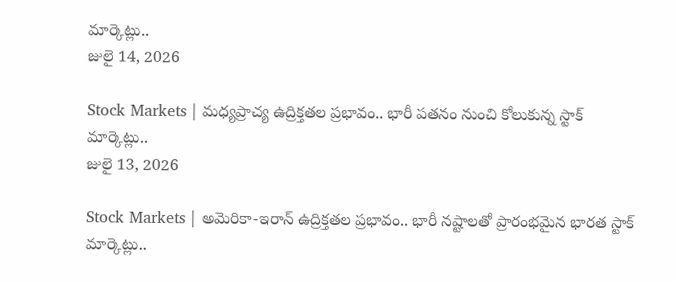మార్కెట్లు..
జులై 14, 2026

Stock Markets | మధ్యప్రాచ్య ఉద్రిక్తతల ప్రభావం.. భారీ పతనం నుంచి కోలుకున్న స్టాక్ మార్కెట్లు..
జులై 13, 2026

Stock Markets | అమెరికా-ఇరాన్ ఉద్రిక్తతల ప్రభావం.. భారీ నష్టాలతో ప్రారంభమైన భారత స్టాక్ మార్కెట్లు..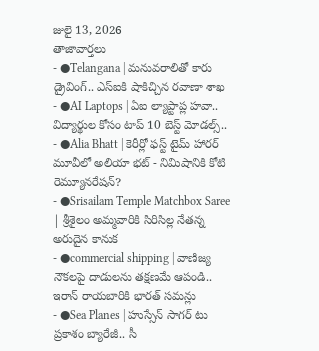జులై 13, 2026
తాజావార్తలు
- ●Telangana | మనువరాలితో కారు డ్రైవింగ్.. ఎస్ఐకి షాకిచ్చిన రవాణా శాఖ
- ●AI Laptops | ఏఐ ల్యాప్టాప్ల హవా.. విద్యార్థుల కోసం టాప్ 10 బెస్ట్ మోడల్స్..
- ●Alia Bhatt | కెరీర్లో ఫస్ట్ టైమ్ హారర్ మూవీలో అలియా భట్ - నిమిషానికి కోటి రెమ్యూనరేషన్?
- ●Srisailam Temple Matchbox Saree | శ్రీశైలం అమ్మవారికి సిరిసిల్ల నేతన్న అరుదైన కానుక
- ●commercial shipping | వాణిజ్య నౌకలపై దాడులను తక్షణమే ఆపండి.. ఇరాన్ రాయబారికి భారత్ సమన్లు
- ●Sea Planes | హుస్సేన్ సాగర్ టు ప్రకాశం బ్యారేజీ.. సీ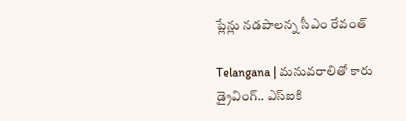ప్లేన్లు నడపాలన్న సీఎం రేవంత్

Telangana | మనువరాలితో కారు డ్రైవింగ్.. ఎస్ఐకి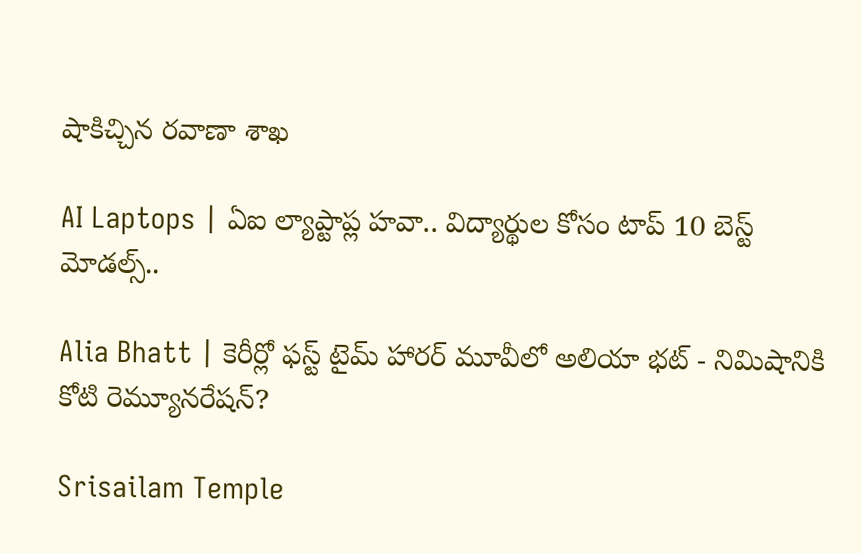షాకిచ్చిన రవాణా శాఖ

AI Laptops | ఏఐ ల్యాప్టాప్ల హవా.. విద్యార్థుల కోసం టాప్ 10 బెస్ట్ మోడల్స్..

Alia Bhatt | కెరీర్లో ఫస్ట్ టైమ్ హారర్ మూవీలో అలియా భట్ - నిమిషానికి కోటి రెమ్యూనరేషన్?

Srisailam Temple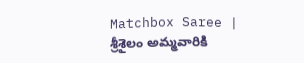Matchbox Saree | శ్రీశైలం అమ్మవారికి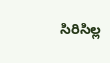సిరిసిల్ల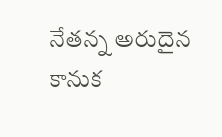నేతన్న అరుదైన కానుక